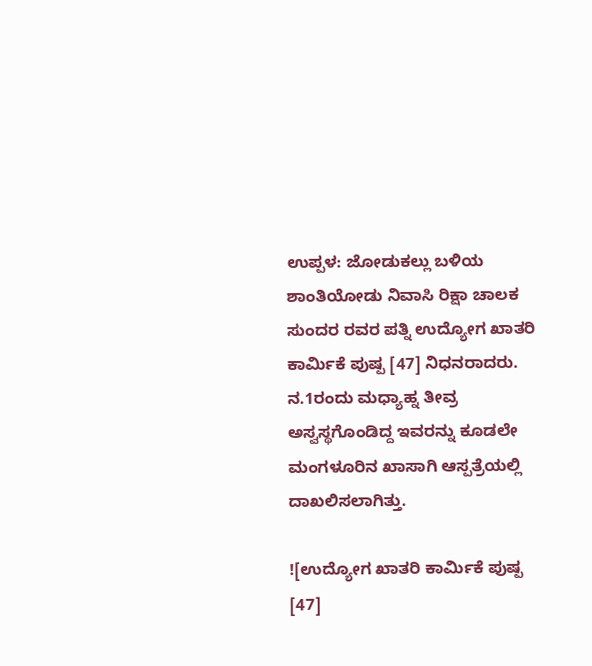ಉಪ್ಪಳ: ಜೋಡುಕಲ್ಲು ಬಳಿಯ ಶಾಂತಿಯೋಡು ನಿವಾಸಿ ರಿಕ್ಷಾ ಚಾಲಕ ಸುಂದರ ರವರ ಪತ್ನಿ ಉದ್ಯೋಗ ಖಾತರಿ ಕಾರ್ಮಿಕೆ ಪುಷ್ಪ [47] ನಿಧನರಾದರು. ನ.1ರಂದು ಮಧ್ಯಾಹ್ನ ತೀವ್ರ ಅಸ್ವಸ್ಥಗೊಂಡಿದ್ದ ಇವರನ್ನು ಕೂಡಲೇ ಮಂಗಳೂರಿನ ಖಾಸಾಗಿ ಆಸ್ಪತ್ರೆಯಲ್ಲಿ ದಾಖಲಿಸಲಾಗಿತ್ತು.

![ಉದ್ಯೋಗ ಖಾತರಿ ಕಾರ್ಮಿಕೆ ಪುಷ್ಪ [47]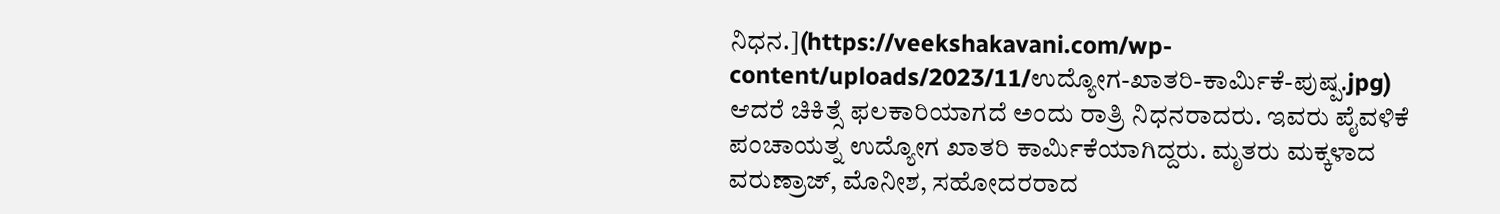ನಿಧನ.](https://veekshakavani.com/wp-content/uploads/2023/11/ಉದ್ಯೋಗ-ಖಾತರಿ-ಕಾರ್ಮಿಕೆ-ಪುಷ್ಪ.jpg)
ಆದರೆ ಚಿಕಿತ್ಸೆ ಫಲಕಾರಿಯಾಗದೆ ಅಂದು ರಾತ್ರಿ ನಿಧನರಾದರು. ಇವರು ಪೈವಳಿಕೆ ಪಂಚಾಯತ್ನ ಉದ್ಯೋಗ ಖಾತರಿ ಕಾರ್ಮಿಕೆಯಾಗಿದ್ದರು. ಮೃತರು ಮಕ್ಕಳಾದ ವರುಣ್ರಾಜ್, ಮೊನೀಶ, ಸಹೋದರರಾದ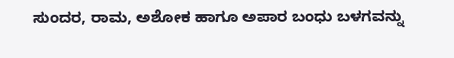ಸುಂದರ, ರಾಮ, ಅಶೋಕ ಹಾಗೂ ಅಪಾರ ಬಂಧು ಬಳಗವನ್ನು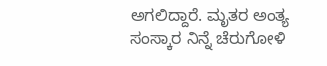ಅಗಲಿದ್ದಾರೆ. ಮೃತರ ಅಂತ್ಯ ಸಂಸ್ಕಾರ ನಿನ್ನೆ ಚೆರುಗೋಳಿ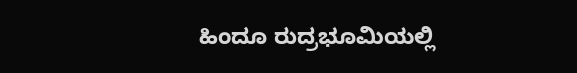ಹಿಂದೂ ರುದ್ರಭೂಮಿಯಲ್ಲಿ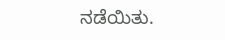ನಡೆಯಿತು.